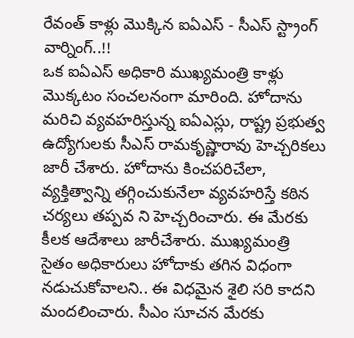రేవంత్ కాళ్లు మొక్కిన ఐఏఎస్ - సీఎస్ స్ట్రాంగ్ వార్నింగ్..!!
ఒక ఐఏఎస్ అధికారి ముఖ్యమంత్రి కాళ్లు మొక్కటం సంచలనంగా మారింది. హోదాను మరిచి వ్యవహరిస్తున్న ఐఏఎస్లు, రాష్ట్ర ప్రభుత్వ ఉద్యోగులకు సీఎస్ రామకృష్ణారావు హెచ్చరికలు జారీ చేశారు. హోదాను కించపరిచేలా, వ్యక్తిత్వాన్ని తగ్గించుకునేలా వ్యవహరిస్తే కఠిన చర్యలు తప్పవ ని హెచ్చరించారు. ఈ మేరకు కీలక ఆదేశాలు జారీచేశారు. ముఖ్యమంత్రి సైతం అధికారులు హోదాకు తగిన విధంగా నడుచుకోవాలని.. ఈ విధమైన శైలి సరి కాదని మందలించారు. సీఎం సూచన మేరకు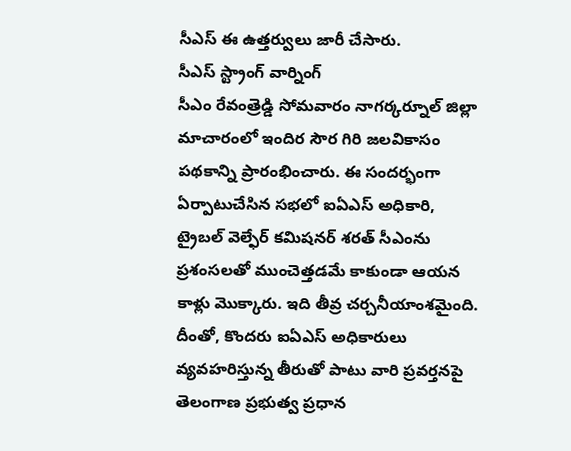సీఎస్ ఈ ఉత్తర్వులు జారీ చేసారు.
సీఎస్ స్ట్రాంగ్ వార్నింగ్
సీఎం రేవంత్రెడ్డి సోమవారం నాగర్కర్నూల్ జిల్లా మాచారంలో ఇందిర సౌర గిరి జలవికాసం పథకాన్ని ప్రారంభించారు. ఈ సందర్భంగా ఏర్పాటుచేసిన సభలో ఐఏఎస్ అధికారి, ట్రైబల్ వెల్ఫేర్ కమిషనర్ శరత్ సీఎంను ప్రశంసలతో ముంచెత్తడమే కాకుండా ఆయన కాళ్లు మొక్కారు. ఇది తీవ్ర చర్చనీయాంశమైంది. దీంతో, కొందరు ఐఏఎస్ అధికారులు వ్యవహరిస్తున్న తీరుతో పాటు వారి ప్రవర్తనపై తెలంగాణ ప్రభుత్వ ప్రధాన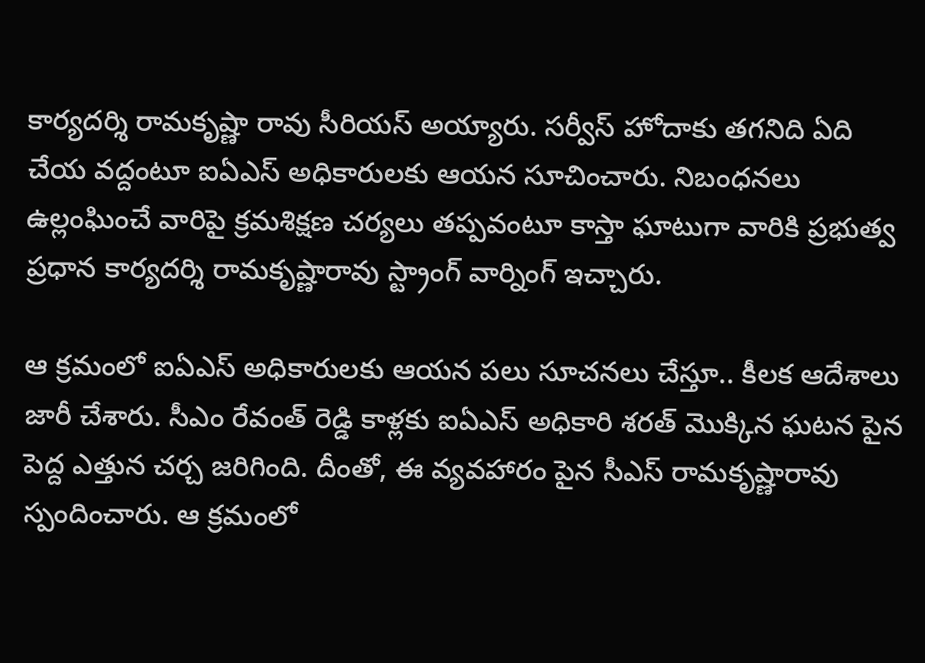కార్యదర్శి రామకృష్ణా రావు సీరియస్ అయ్యారు. సర్వీస్ హోదాకు తగనిది ఏది చేయ వద్దంటూ ఐఏఎస్ అధికారులకు ఆయన సూచించారు. నిబంధనలు ఉల్లంఘించే వారిపై క్రమశిక్షణ చర్యలు తప్పవంటూ కాస్తా ఘాటుగా వారికి ప్రభుత్వ ప్రధాన కార్యదర్శి రామకృష్ణారావు స్ట్రాంగ్ వార్నింగ్ ఇచ్చారు.

ఆ క్రమంలో ఐఏఎస్ అధికారులకు ఆయన పలు సూచనలు చేస్తూ.. కీలక ఆదేశాలు జారీ చేశారు. సీఎం రేవంత్ రెడ్డి కాళ్లకు ఐఏఎస్ అధికారి శరత్ మొక్కిన ఘటన పైన పెద్ద ఎత్తున చర్చ జరిగింది. దీంతో, ఈ వ్యవహారం పైన సీఎస్ రామకృష్ణారావు స్పందించారు. ఆ క్రమంలో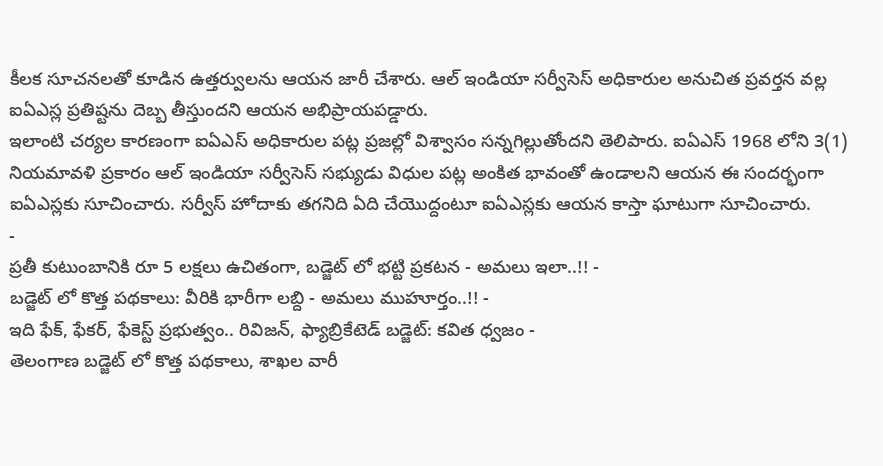కీలక సూచనలతో కూడిన ఉత్తర్వులను ఆయన జారీ చేశారు. ఆల్ ఇండియా సర్వీసెస్ అధికారుల అనుచిత ప్రవర్తన వల్ల ఐఏఎస్ల ప్రతిష్టను దెబ్బ తీస్తుందని ఆయన అభిప్రాయపడ్డారు.
ఇలాంటి చర్యల కారణంగా ఐఏఎస్ అధికారుల పట్ల ప్రజల్లో విశ్వాసం సన్నగిల్లుతోందని తెలిపారు. ఐఏఎస్ 1968 లోని 3(1) నియమావళి ప్రకారం ఆల్ ఇండియా సర్వీసెస్ సభ్యుడు విధుల పట్ల అంకిత భావంతో ఉండాలని ఆయన ఈ సందర్భంగా ఐఏఎస్లకు సూచించారు. సర్వీస్ హోదాకు తగనిది ఏది చేయొద్దంటూ ఐఏఎస్లకు ఆయన కాస్తా ఘాటుగా సూచించారు.
-
ప్రతీ కుటుంబానికి రూ 5 లక్షలు ఉచితంగా, బడ్జెట్ లో భట్టి ప్రకటన - అమలు ఇలా..!! -
బడ్జెట్ లో కొత్త పథకాలు: వీరికి భారీగా లబ్ది - అమలు ముహూర్తం..!! -
ఇది ఫేక్, ఫేకర్, ఫేకెస్ట్ ప్రభుత్వం.. రివిజన్, ఫ్యాబ్రికేటెడ్ బడ్జెట్: కవిత ధ్వజం -
తెలంగాణ బడ్జెట్ లో కొత్త పథకాలు, శాఖల వారీ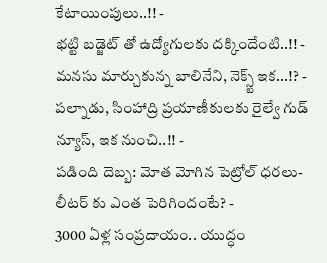కేటాయింపులు..!! -
భట్టి బడ్జెట్ తో ఉద్యోగులకు దక్కిందేంటి..!! -
మనసు మార్చుకున్న బాలినేని, నెక్స్ట్ ఇక...!? -
పల్నాడు, సింహాద్రి ప్రయాణీకులకు రైల్వే గుడ్ న్యూస్, ఇక నుంచి..!! -
పడింది దెబ్బ: మోత మోగిన పెట్రోల్ ధరలు- లీటర్ కు ఎంత పెరిగిందంటే? -
3000 ఏళ్ల సంప్రదాయం.. యుద్ధం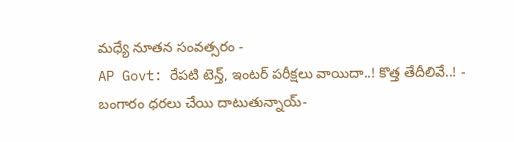మధ్యే నూతన సంవత్సరం -
AP Govt: రేపటి టెన్త్, ఇంటర్ పరీక్షలు వాయిదా..! కొత్త తేదీలివే..! -
బంగారం ధరలు చేయి దాటుతున్నాయ్-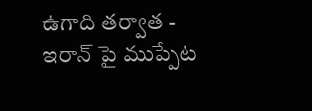ఉగాది తర్వాత -
ఇరాన్ పై ముప్పేట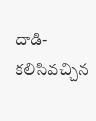దాడి- కలిసివచ్చిన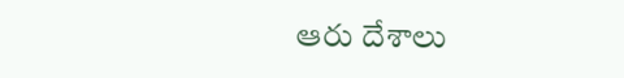ఆరు దేశాలు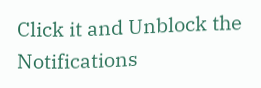Click it and Unblock the Notifications